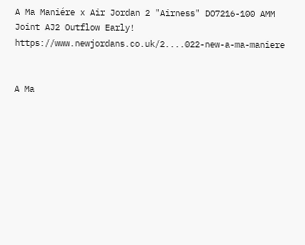A Ma Maniére x Air Jordan 2 "Airness" DO7216-100 AMM Joint AJ2 Outflow Early!
https://www.newjordans.co.uk/2....022-new-a-ma-maniere


A Ma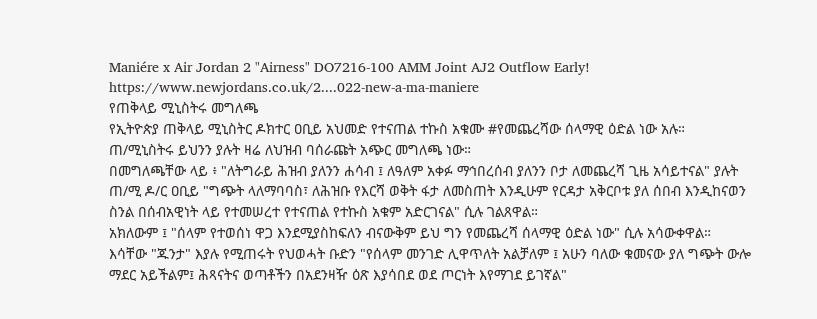Maniére x Air Jordan 2 "Airness" DO7216-100 AMM Joint AJ2 Outflow Early!
https://www.newjordans.co.uk/2....022-new-a-ma-maniere
የጠቅላይ ሚኒስትሩ መግለጫ
የኢትዮጵያ ጠቅላይ ሚኒስትር ዶክተር ዐቢይ አህመድ የተናጠል ተኩስ አቁሙ #የመጨረሻው ሰላማዊ ዕድል ነው አሉ።
ጠ/ሚኒስትሩ ይህንን ያሉት ዛሬ ለህዝብ ባሰራጩት አጭር መግለጫ ነው።
በመግለጫቸው ላይ ፥ "ለትግራይ ሕዝብ ያለንን ሐሳብ ፤ ለዓለም አቀፉ ማኅበረሰብ ያለንን ቦታ ለመጨረሻ ጊዜ አሳይተናል" ያሉት ጠ/ሚ ዶ/ር ዐቢይ "ግጭት ላለማባባስ፣ ለሕዝቡ የእርሻ ወቅት ፋታ ለመስጠት እንዲሁም የርዳታ አቅርቦቱ ያለ ሰበብ እንዲከናወን ስንል በሰብአዊነት ላይ የተመሠረተ የተናጠል የተኩስ አቁም አድርገናል" ሲሉ ገልጸዋል።
አክለውም ፤ "ሰላም የተወሰነ ዋጋ እንደሚያስከፍለን ብናውቅም ይህ ግን የመጨረሻ ሰላማዊ ዕድል ነው" ሲሉ አሳውቀዋል።
እሳቸው "ጁንታ" እያሉ የሚጠሩት የህወሓት ቡድን "የሰላም መንገድ ሊዋጥለት አልቻለም ፤ አሁን ባለው ቁመናው ያለ ግጭት ውሎ ማደር አይችልም፤ ሕጻናትና ወጣቶችን በአደንዛዥ ዕጽ እያሳበደ ወደ ጦርነት እየማገደ ይገኛል"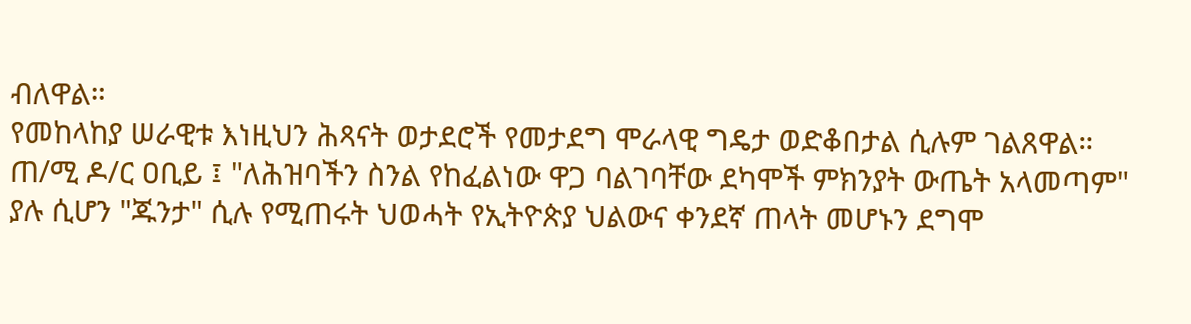ብለዋል።
የመከላከያ ሠራዊቱ እነዚህን ሕጻናት ወታደሮች የመታደግ ሞራላዊ ግዴታ ወድቆበታል ሲሉም ገልጸዋል።
ጠ/ሚ ዶ/ር ዐቢይ ፤ "ለሕዝባችን ስንል የከፈልነው ዋጋ ባልገባቸው ደካሞች ምክንያት ውጤት አላመጣም" ያሉ ሲሆን "ጁንታ" ሲሉ የሚጠሩት ህወሓት የኢትዮጵያ ህልውና ቀንደኛ ጠላት መሆኑን ደግሞ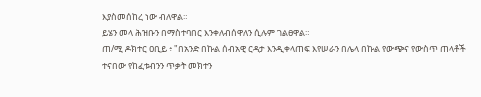እያስመሰከረ ነው ብለዋል።
ይሄን መላ ሕዝቡን በማስተባበር እንቀለብሰዋለን ሲሉም ገልፀዋል።
ጠ/ሚ ዶክተር ዐቢይ ፥ "በአንድ በኩል ሰብአዊ ርዳታ እንዲቀላጠፍ እየሠራን በሌላ በኩል የውጭና የውስጥ ጠላቶች ተናበው የከፈቱብንን ጥቃት መክተን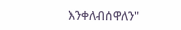እንቀለብሰዋለን"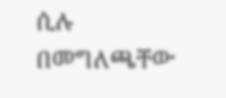ሲሉ በመግለጫቸው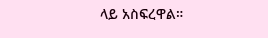ላይ አስፍረዋል።